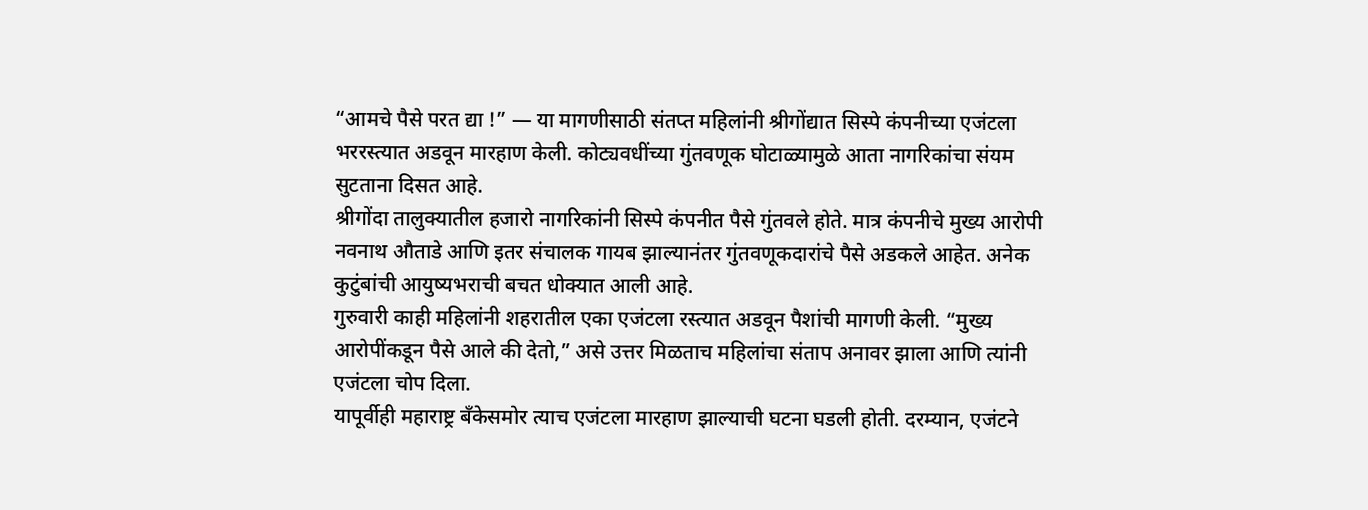“आमचे पैसे परत द्या !” — या मागणीसाठी संतप्त महिलांनी श्रीगोंद्यात सिस्पे कंपनीच्या एजंटला भररस्त्यात अडवून मारहाण केली. कोट्यवधींच्या गुंतवणूक घोटाळ्यामुळे आता नागरिकांचा संयम सुटताना दिसत आहे.
श्रीगोंदा तालुक्यातील हजारो नागरिकांनी सिस्पे कंपनीत पैसे गुंतवले होते. मात्र कंपनीचे मुख्य आरोपी नवनाथ औताडे आणि इतर संचालक गायब झाल्यानंतर गुंतवणूकदारांचे पैसे अडकले आहेत. अनेक कुटुंबांची आयुष्यभराची बचत धोक्यात आली आहे.
गुरुवारी काही महिलांनी शहरातील एका एजंटला रस्त्यात अडवून पैशांची मागणी केली. “मुख्य आरोपींकडून पैसे आले की देतो,” असे उत्तर मिळताच महिलांचा संताप अनावर झाला आणि त्यांनी एजंटला चोप दिला.
यापूर्वीही महाराष्ट्र बँकेसमोर त्याच एजंटला मारहाण झाल्याची घटना घडली होती. दरम्यान, एजंटने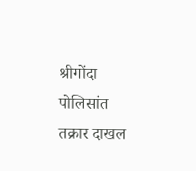श्रीगोंदा पोलिसांत तक्रार दाखल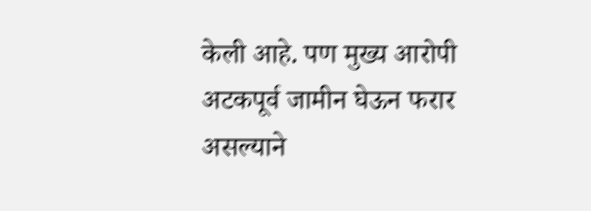केली आहे. पण मुख्य आरोपी अटकपूर्व जामीन घेऊन फरार असल्याने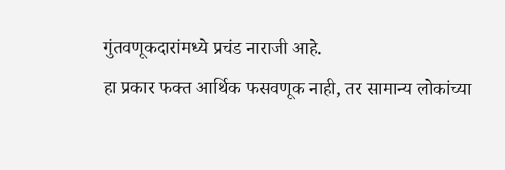गुंतवणूकदारांमध्ये प्रचंड नाराजी आहे.
हा प्रकार फक्त आर्थिक फसवणूक नाही, तर सामान्य लोकांच्या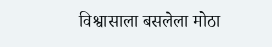विश्वासाला बसलेला मोठा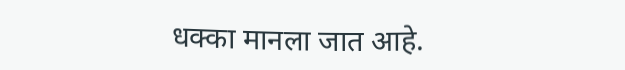धक्का मानला जात आहे.